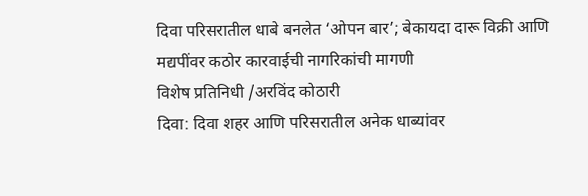दिवा परिसरातील धाबे बनलेत ‘ओपन बार’; बेकायदा दारू विक्री आणि मद्यपींवर कठोर कारवाईची नागरिकांची मागणी
विशेष प्रतिनिधी /अरविंद कोठारी
दिवा: दिवा शहर आणि परिसरातील अनेक धाब्यांवर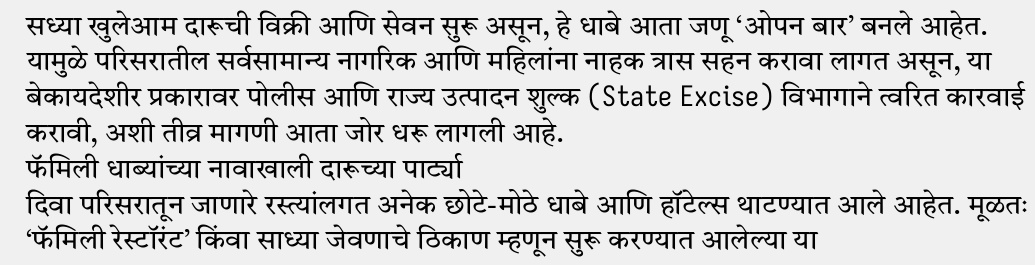सध्या खुलेआम दारूची विक्री आणि सेवन सुरू असून, हे धाबे आता जणू ‘ओपन बार’ बनले आहेत. यामुळे परिसरातील सर्वसामान्य नागरिक आणि महिलांना नाहक त्रास सहन करावा लागत असून, या बेकायदेशीर प्रकारावर पोलीस आणि राज्य उत्पादन शुल्क (State Excise) विभागाने त्वरित कारवाई करावी, अशी तीव्र मागणी आता जोर धरू लागली आहे.
फॅमिली धाब्यांच्या नावाखाली दारूच्या पार्ट्या
दिवा परिसरातून जाणारे रस्त्यांलगत अनेक छोटे-मोठे धाबे आणि हॉटेल्स थाटण्यात आले आहेत. मूळतः ‘फॅमिली रेस्टॉरंट’ किंवा साध्या जेवणाचे ठिकाण म्हणून सुरू करण्यात आलेल्या या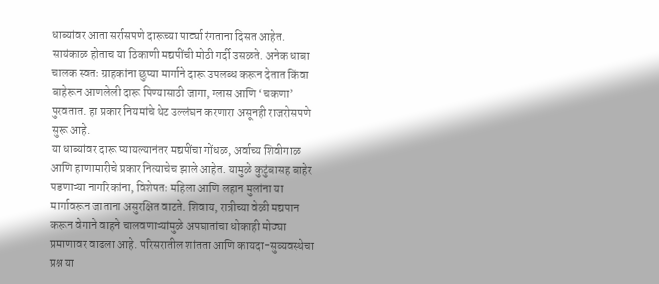धाब्यांवर आता सर्रासपणे दारूच्या पार्ट्या रंगताना दिसत आहेत. सायंकाळ होताच या ठिकाणी मद्यपींची मोठी गर्दी उसळते. अनेक धाबा चालक स्वतः ग्राहकांना छुप्या मार्गाने दारू उपलब्ध करून देतात किंवा बाहेरून आणलेली दारू पिण्यासाठी जागा, ग्लास आणि ‘चकणा’ पुरवतात. हा प्रकार नियमांचे थेट उल्लंघन करणारा असूनही राजरोसपणे सुरू आहे.
या धाब्यांवर दारू प्यायल्यानंतर मद्यपींचा गोंधळ, अर्वाच्य शिवीगाळ आणि हाणामारीचे प्रकार नित्याचेच झाले आहेत. यामुळे कुटुंबासह बाहेर पडणाऱ्या नागरिकांना, विशेषतः महिला आणि लहान मुलांना या मार्गावरून जाताना असुरक्षित वाटते. शिवाय, रात्रीच्या वेळी मद्यपान करून वेगाने वाहने चालवणाऱ्यांमुळे अपघातांचा धोकाही मोठ्या प्रमाणावर वाढला आहे. परिसरातील शांतता आणि कायदा-सुव्यवस्थेचा प्रश्न या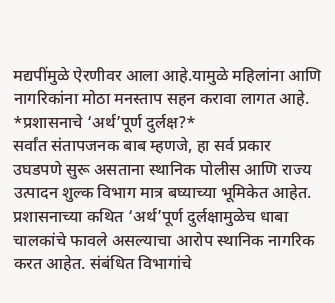मद्यपींमुळे ऐरणीवर आला आहे.यामुळे महिलांना आणि नागरिकांना मोठा मनस्ताप सहन करावा लागत आहे.
*प्रशासनाचे ‘अर्थ’पूर्ण दुर्लक्ष?*
सर्वांत संतापजनक बाब म्हणजे, हा सर्व प्रकार उघडपणे सुरू असताना स्थानिक पोलीस आणि राज्य उत्पादन शुल्क विभाग मात्र बघ्याच्या भूमिकेत आहेत. प्रशासनाच्या कथित ‘अर्थ’पूर्ण दुर्लक्षामुळेच धाबा चालकांचे फावले असल्याचा आरोप स्थानिक नागरिक करत आहेत. संबंधित विभागांचे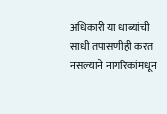अधिकारी या धाब्यांची साधी तपासणीही करत नसल्याने नागरिकांमधून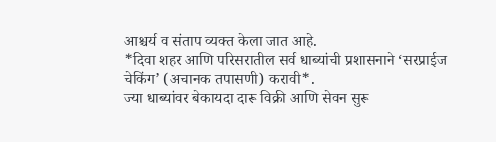आश्चर्य व संताप व्यक्त केला जात आहे.
*दिवा शहर आणि परिसरातील सर्व धाब्यांची प्रशासनाने ‘सरप्राईज चेकिंग’ (अचानक तपासणी) करावी*.
ज्या धाब्यांवर बेकायदा दारू विक्री आणि सेवन सुरू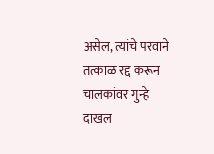असेल, त्यांचे परवाने तत्काळ रद्द करून चालकांवर गुन्हे दाखल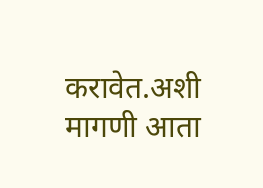करावेत.अशी मागणी आता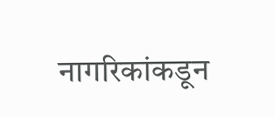नागरिकांकडून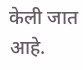केली जात आहे.